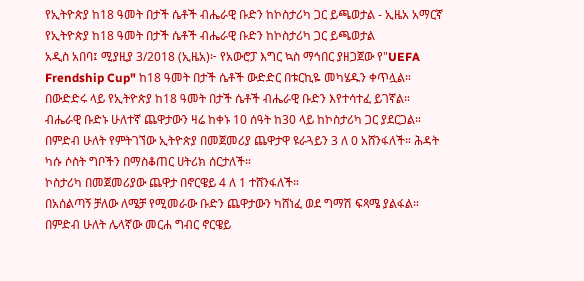የኢትዮጵያ ከ18 ዓመት በታች ሴቶች ብሔራዊ ቡድን ከኮስታሪካ ጋር ይጫወታል - ኢዜአ አማርኛ
የኢትዮጵያ ከ18 ዓመት በታች ሴቶች ብሔራዊ ቡድን ከኮስታሪካ ጋር ይጫወታል
አዲስ አበባ፤ ሚያዚያ 3/2018 (ኢዜአ)፦ የአውሮፓ እግር ኳስ ማኅበር ያዘጋጀው የ"UEFA Frendship Cup" ከ18 ዓመት በታች ሴቶች ውድድር በቱርኪዬ መካሄዱን ቀጥሏል።
በውድድሩ ላይ የኢትዮጵያ ከ18 ዓመት በታች ሴቶች ብሔራዊ ቡድን እየተሳተፈ ይገኛል።
ብሔራዊ ቡድኑ ሁለተኛ ጨዋታውን ዛሬ ከቀኑ 10 ሰዓት ከ30 ላይ ከኮስታሪካ ጋር ያደርጋል።
በምድብ ሁለት የምትገኘው ኢትዮጵያ በመጀመሪያ ጨዋታዋ ዩራጓይን 3 ለ 0 አሸንፋለች። ሕዳት ካሱ ሶስት ግቦችን በማስቆጠር ሀትሪክ ሰርታለች።
ኮስታሪካ በመጀመሪያው ጨዋታ በኖርዌይ 4 ለ 1 ተሸንፋለች።
በአሰልጣኝ ቻለው ለሜቻ የሚመራው ቡድን ጨዋታውን ካሸነፈ ወደ ግማሽ ፍጻሜ ያልፋል።
በምድብ ሁለት ሌላኛው መርሐ ግብር ኖርዌይ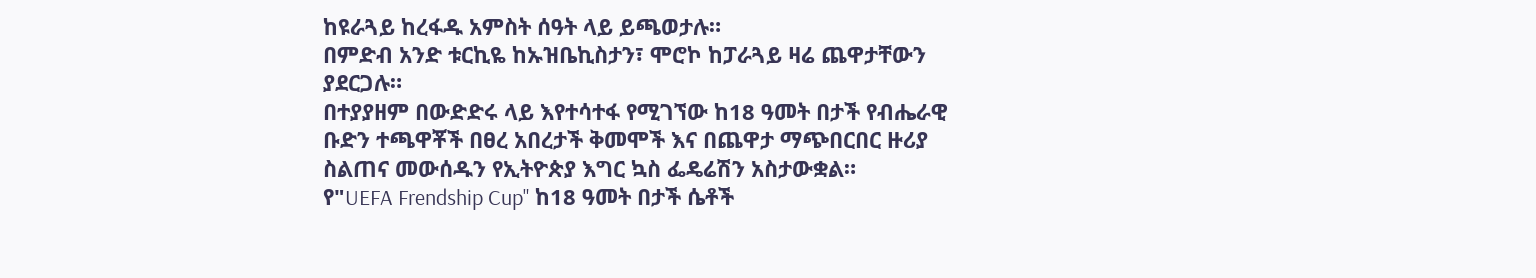ከዩራጓይ ከረፋዱ አምስት ሰዓት ላይ ይጫወታሉ።
በምድብ አንድ ቱርኪዬ ከኡዝቤኪስታን፣ ሞሮኮ ከፓራጓይ ዛሬ ጨዋታቸውን ያደርጋሉ።
በተያያዘም በውድድሩ ላይ እየተሳተፋ የሚገኘው ከ18 ዓመት በታች የብሔራዊ ቡድን ተጫዋቾች በፀረ አበረታች ቅመሞች እና በጨዋታ ማጭበርበር ዙሪያ ስልጠና መውሰዱን የኢትዮጵያ እግር ኳስ ፌዴሬሽን አስታውቋል።
የ"UEFA Frendship Cup" ከ18 ዓመት በታች ሴቶች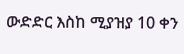ውድድር እስከ ሚያዝያ 10 ቀን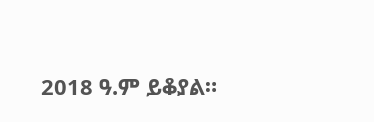2018 ዓ.ም ይቆያል።